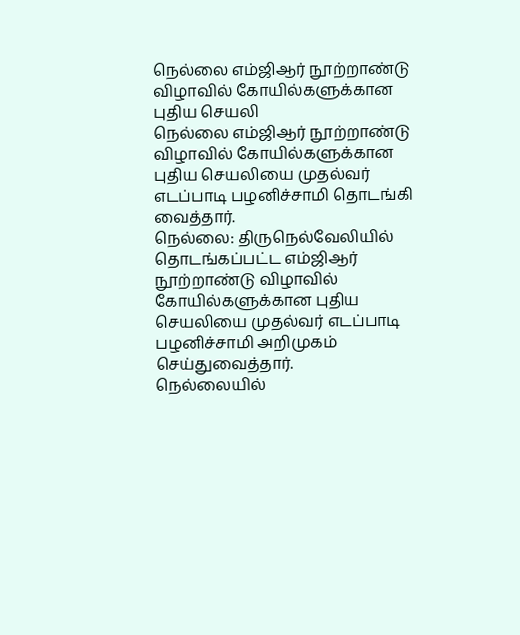நெல்லை எம்ஜிஆர் நூற்றாண்டு விழாவில் கோயில்களுக்கான புதிய செயலி
நெல்லை எம்ஜிஆர் நூற்றாண்டு விழாவில் கோயில்களுக்கான புதிய செயலியை முதல்வர் எடப்பாடி பழனிச்சாமி தொடங்கி வைத்தார்.
நெல்லை: திருநெல்வேலியில் தொடங்கப்பட்ட எம்ஜிஆர் நூற்றாண்டு விழாவில் கோயில்களுக்கான புதிய செயலியை முதல்வர் எடப்பாடி பழனிச்சாமி அறிமுகம் செய்துவைத்தார்.
நெல்லையில்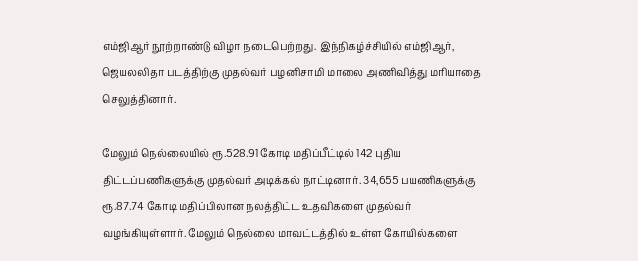எம்ஜிஆர் நூற்றாண்டு விழா நடைபெற்றது. இந்நிகழ்ச்சியில் எம்ஜிஆர், ஜெயலலிதா படத்திற்கு முதல்வர் பழனிசாமி மாலை அணிவித்து மரியாதை செலுத்தினார்.

மேலும் நெல்லையில் ரூ.528.91 கோடி மதிப்பீட்டில் 142 புதிய திட்டப்பணிகளுக்கு முதல்வர் அடிக்கல் நாட்டினார். 34,655 பயணிகளுக்கு ரூ.87.74 கோடி மதிப்பிலான நலத்திட்ட உதவிகளை முதல்வர் வழங்கியுள்ளார். மேலும் நெல்லை மாவட்டத்தில் உள்ள கோயில்களை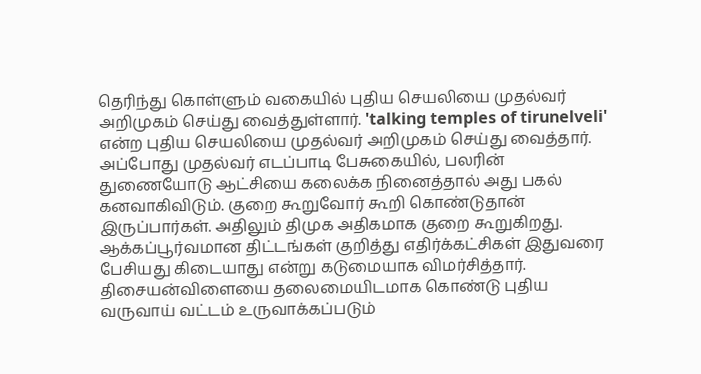தெரிந்து கொள்ளும் வகையில் புதிய செயலியை முதல்வர் அறிமுகம் செய்து வைத்துள்ளார். 'talking temples of tirunelveli' என்ற புதிய செயலியை முதல்வர் அறிமுகம் செய்து வைத்தார்.
அப்போது முதல்வர் எடப்பாடி பேசுகையில், பலரின் துணையோடு ஆட்சியை கலைக்க நினைத்தால் அது பகல் கனவாகிவிடும். குறை கூறுவோர் கூறி கொண்டுதான் இருப்பார்கள். அதிலும் திமுக அதிகமாக குறை கூறுகிறது.
ஆக்கப்பூர்வமான திட்டங்கள் குறித்து எதிர்க்கட்சிகள் இதுவரை பேசியது கிடையாது என்று கடுமையாக விமர்சித்தார். திசையன்விளையை தலைமையிடமாக கொண்டு புதிய வருவாய் வட்டம் உருவாக்கப்படும்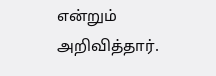என்றும் அறிவித்தார்.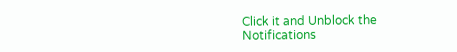Click it and Unblock the Notifications